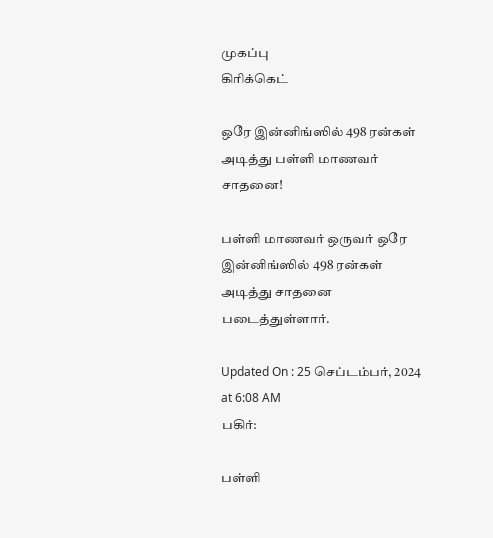முகப்பு
கிரிக்கெட்

ஒரே இன்னிங்ஸில் 498 ரன்கள் அடித்து பள்ளி மாணவர் சாதனை!

பள்ளி மாணவர் ஒருவர் ஒரே இன்னிங்ஸில் 498 ரன்கள் அடித்து சாதனை படைத்துள்ளார்.

Updated On : 25 செப்டம்பர், 2024 at 6:08 AM
பகிர்:

பள்ளி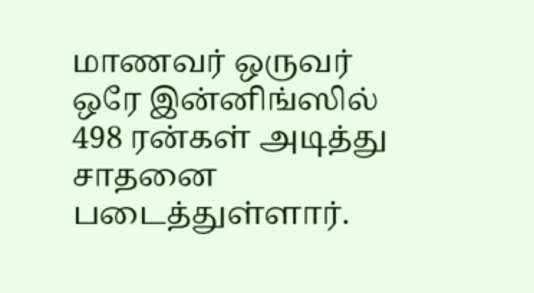மாணவர் ஒருவர் ஒரே இன்னிங்ஸில் 498 ரன்கள் அடித்து சாதனை படைத்துள்ளார்.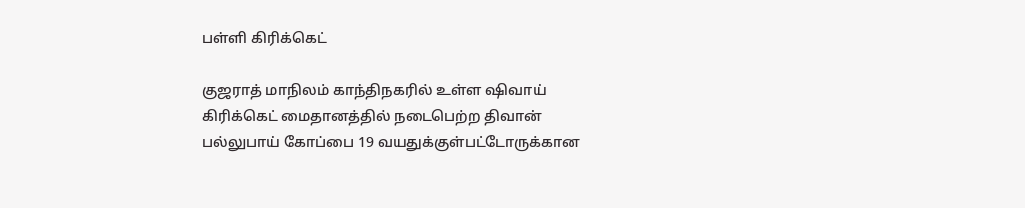பள்ளி கிரிக்கெட்

குஜராத் மாநிலம் காந்திநகரில் உள்ள ஷிவாய் கிரிக்கெட் மைதானத்தில் நடைபெற்ற திவான் பல்லுபாய் கோப்பை 19 வயதுக்குள்பட்டோருக்கான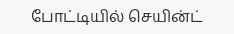போட்டியில் செயின்ட்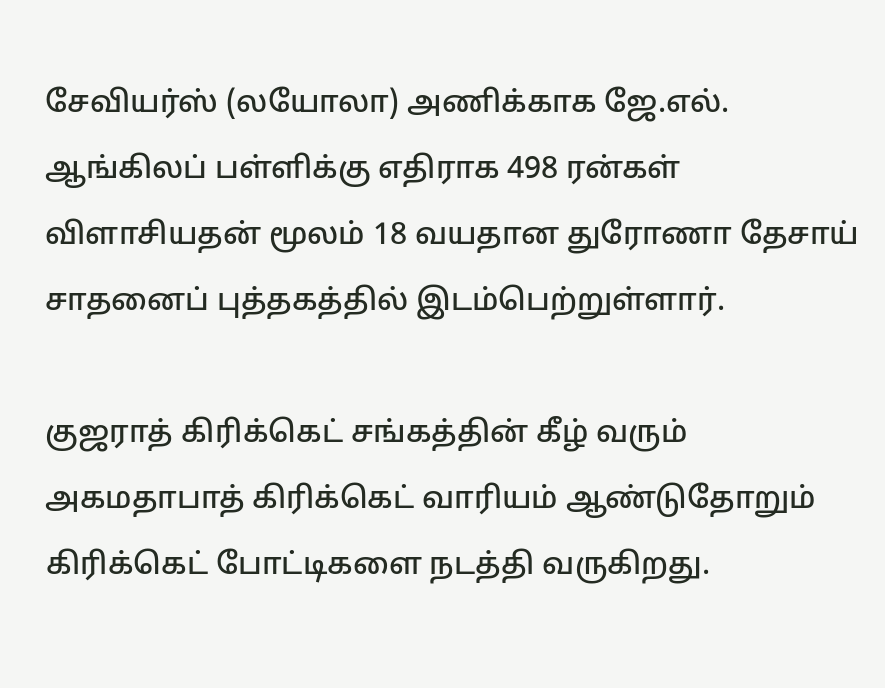சேவியர்ஸ் (லயோலா) அணிக்காக ஜே.எல். ஆங்கிலப் பள்ளிக்கு எதிராக 498 ரன்கள் விளாசியதன் மூலம் 18 வயதான துரோணா தேசாய் சாதனைப் புத்தகத்தில் இடம்பெற்றுள்ளார்.

குஜராத் கிரிக்கெட் சங்கத்தின் கீழ் வரும் அகமதாபாத் கிரிக்கெட் வாரியம் ஆண்டுதோறும் கிரிக்கெட் போட்டிகளை நடத்தி வருகிறது.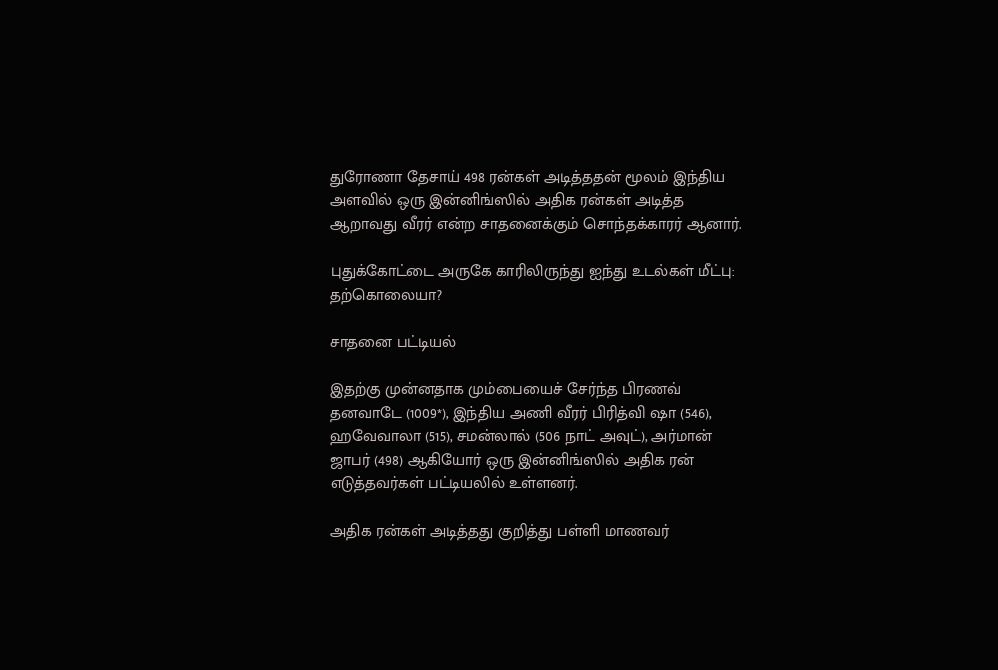துரோணா தேசாய் 498 ரன்கள் அடித்ததன் மூலம் இந்திய அளவில் ஒரு இன்னிங்ஸில் அதிக ரன்கள் அடித்த ஆறாவது வீரர் என்ற சாதனைக்கும் சொந்தக்காரர் ஆனார்.

புதுக்கோட்டை அருகே காரிலிருந்து ஐந்து உடல்கள் மீட்பு: தற்கொலையா?

சாதனை பட்டியல்

இதற்கு முன்னதாக மும்பையைச் சேர்ந்த பிரணவ் தனவாடே (1009*), இந்திய அணி வீரர் பிரித்வி ஷா (546), ஹவேவாலா (515), சமன்லால் (506 நாட் அவுட்), அர்மான் ஜாபர் (498) ஆகியோர் ஒரு இன்னிங்ஸில் அதிக ரன் எடுத்தவர்கள் பட்டியலில் உள்ளனர்.

அதிக ரன்கள் அடித்தது குறித்து பள்ளி மாணவர்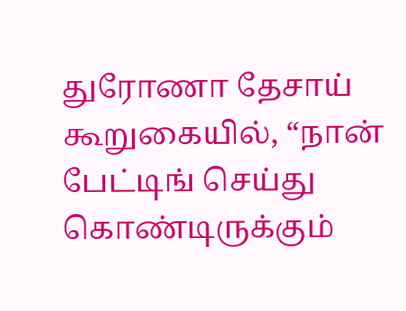துரோணா தேசாய் கூறுகையில், “நான் பேட்டிங் செய்து கொண்டிருக்கும்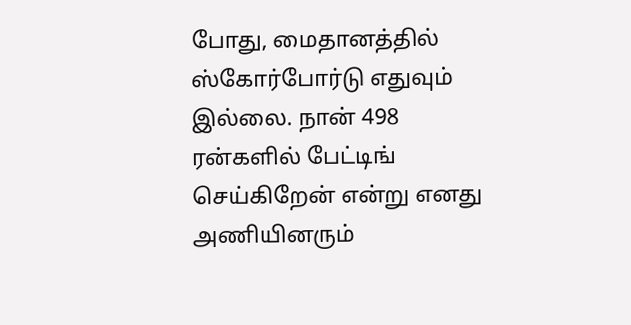போது, மைதானத்தில் ஸ்கோர்போர்டு எதுவும் இல்லை. நான் 498 ரன்களில் பேட்டிங் செய்கிறேன் என்று எனது அணியினரும்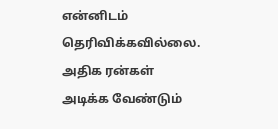என்னிடம் தெரிவிக்கவில்லை. அதிக ரன்கள் அடிக்க வேண்டும்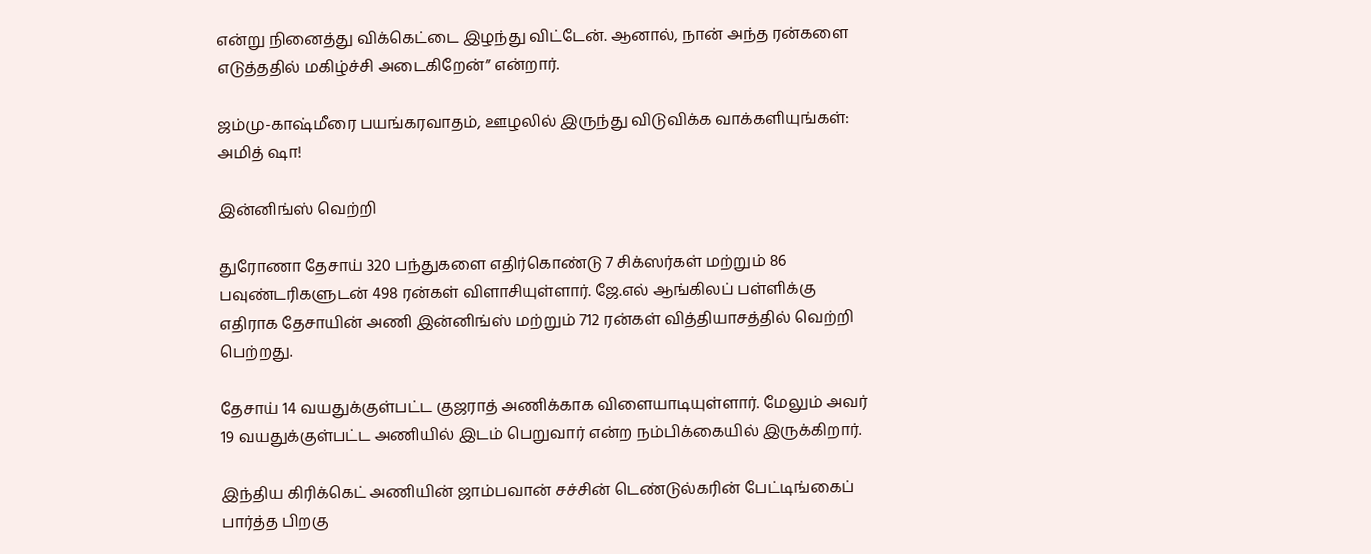என்று நினைத்து விக்கெட்டை இழந்து விட்டேன். ஆனால், நான் அந்த ரன்களை எடுத்ததில் மகிழ்ச்சி அடைகிறேன்” என்றார்.

ஜம்மு-காஷ்மீரை பயங்கரவாதம், ஊழலில் இருந்து விடுவிக்க வாக்களியுங்கள்: அமித் ஷா!

இன்னிங்ஸ் வெற்றி

துரோணா தேசாய் 320 பந்துகளை எதிர்கொண்டு 7 சிக்ஸர்கள் மற்றும் 86 பவுண்டரிகளுடன் 498 ரன்கள் விளாசியுள்ளார். ஜே.எல் ஆங்கிலப் பள்ளிக்கு எதிராக தேசாயின் அணி இன்னிங்ஸ் மற்றும் 712 ரன்கள் வித்தியாசத்தில் வெற்றி பெற்றது.

தேசாய் 14 வயதுக்குள்பட்ட குஜராத் அணிக்காக விளையாடியுள்ளார். மேலும் அவர் 19 வயதுக்குள்பட்ட அணியில் இடம் பெறுவார் என்ற நம்பிக்கையில் இருக்கிறார்.

இந்திய கிரிக்கெட் அணியின் ஜாம்பவான் சச்சின் டெண்டுல்கரின் பேட்டிங்கைப் பார்த்த பிறகு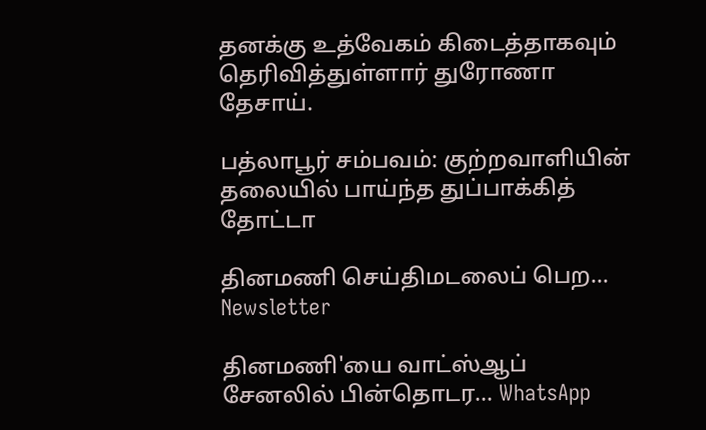தனக்கு உத்வேகம் கிடைத்தாகவும் தெரிவித்துள்ளார் துரோணா தேசாய்.

பத்லாபூர் சம்பவம்: குற்றவாளியின் தலையில் பாய்ந்த துப்பாக்கித் தோட்டா

தினமணி செய்திமடலைப் பெற... Newsletter

தினமணி'யை வாட்ஸ்ஆப் சேனலில் பின்தொடர... WhatsApp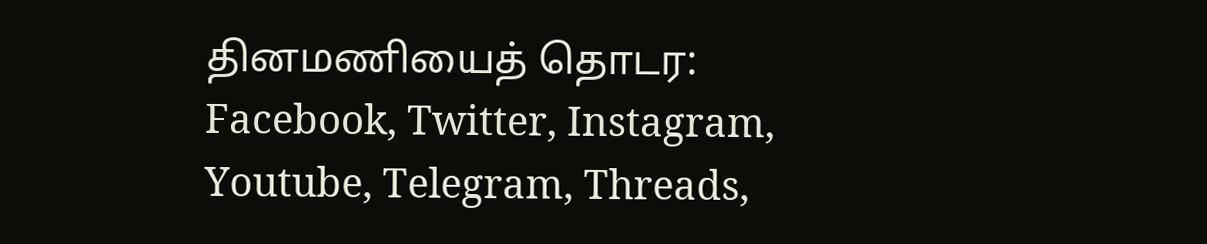தினமணியைத் தொடர: Facebook, Twitter, Instagram, Youtube, Telegram, Threads,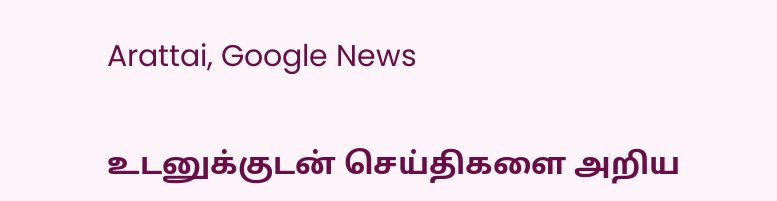Arattai, Google News

உடனுக்குடன் செய்திகளை அறிய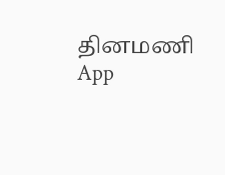தினமணி App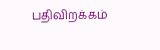பதிவிறக்கம்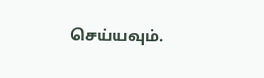செய்யவும்.